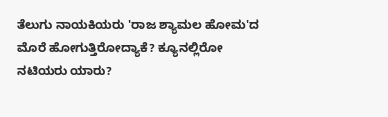ತೆಲುಗು ನಾಯಕಿಯರು 'ರಾಜ ಶ್ಯಾಮಲ ಹೋಮ'ದ ಮೊರೆ ಹೋಗುತ್ತಿರೋದ್ಯಾಕೆ? ಕ್ಯೂನಲ್ಲಿರೋ ನಟಿಯರು ಯಾರು?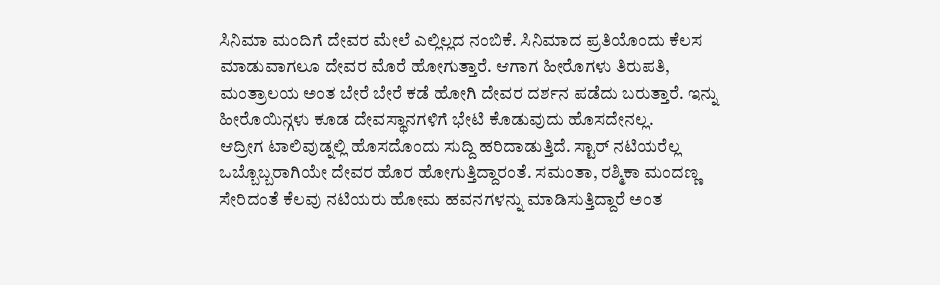ಸಿನಿಮಾ ಮಂದಿಗೆ ದೇವರ ಮೇಲೆ ಎಲ್ಲಿಲ್ಲದ ನಂಬಿಕೆ. ಸಿನಿಮಾದ ಪ್ರತಿಯೊಂದು ಕೆಲಸ ಮಾಡುವಾಗಲೂ ದೇವರ ಮೊರೆ ಹೋಗುತ್ತಾರೆ. ಆಗಾಗ ಹೀರೊಗಳು ತಿರುಪತಿ, ಮಂತ್ರಾಲಯ ಅಂತ ಬೇರೆ ಬೇರೆ ಕಡೆ ಹೋಗಿ ದೇವರ ದರ್ಶನ ಪಡೆದು ಬರುತ್ತಾರೆ. ಇನ್ನು ಹೀರೊಯಿನ್ಗಳು ಕೂಡ ದೇವಸ್ಥಾನಗಳಿಗೆ ಭೇಟಿ ಕೊಡುವುದು ಹೊಸದೇನಲ್ಲ.
ಆದ್ರೀಗ ಟಾಲಿವುಡ್ನಲ್ಲಿ ಹೊಸದೊಂದು ಸುದ್ದಿ ಹರಿದಾಡುತ್ತಿದೆ. ಸ್ಟಾರ್ ನಟಿಯರೆಲ್ಲ ಒಬ್ಬೊಬ್ಬರಾಗಿಯೇ ದೇವರ ಹೊರ ಹೋಗುತ್ತಿದ್ದಾರಂತೆ. ಸಮಂತಾ, ರಶ್ಮಿಕಾ ಮಂದಣ್ಣ ಸೇರಿದಂತೆ ಕೆಲವು ನಟಿಯರು ಹೋಮ ಹವನಗಳನ್ನು ಮಾಡಿಸುತ್ತಿದ್ದಾರೆ ಅಂತ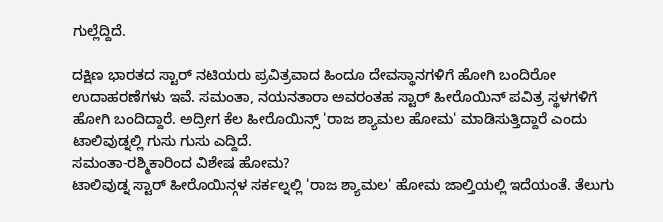ಗುಲ್ಲೆದ್ದಿದೆ.

ದಕ್ಷಿಣ ಭಾರತದ ಸ್ಟಾರ್ ನಟಿಯರು ಪ್ರವಿತ್ರವಾದ ಹಿಂದೂ ದೇವಸ್ಥಾನಗಳಿಗೆ ಹೋಗಿ ಬಂದಿರೋ ಉದಾಹರಣೆಗಳು ಇವೆ. ಸಮಂತಾ, ನಯನತಾರಾ ಅವರಂತಹ ಸ್ಟಾರ್ ಹೀರೊಯಿನ್ ಪವಿತ್ರ ಸ್ಥಳಗಳಿಗೆ ಹೋಗಿ ಬಂದಿದ್ದಾರೆ. ಅದ್ರೀಗ ಕೆಲ ಹೀರೊಯಿನ್ಸ್ 'ರಾಜ ಶ್ಯಾಮಲ ಹೋಮ' ಮಾಡಿಸುತ್ತಿದ್ದಾರೆ ಎಂದು ಟಾಲಿವುಡ್ನಲ್ಲಿ ಗುಸು ಗುಸು ಎದ್ದಿದೆ.
ಸಮಂತಾ-ರಶ್ಮಿಕಾರಿಂದ ವಿಶೇಷ ಹೋಮ?
ಟಾಲಿವುಡ್ನ ಸ್ಟಾರ್ ಹೀರೊಯಿನ್ಗಳ ಸರ್ಕಲ್ನಲ್ಲಿ 'ರಾಜ ಶ್ಯಾಮಲ' ಹೋಮ ಜಾಲ್ತಿಯಲ್ಲಿ ಇದೆಯಂತೆ. ತೆಲುಗು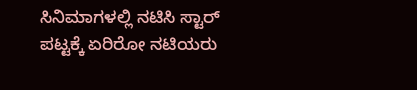ಸಿನಿಮಾಗಳಲ್ಲಿ ನಟಿಸಿ ಸ್ಟಾರ್ ಪಟ್ಟಕ್ಕೆ ಏರಿರೋ ನಟಿಯರು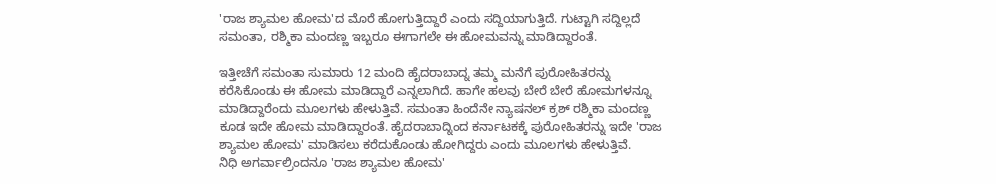'ರಾಜ ಶ್ಯಾಮಲ ಹೋಮ'ದ ಮೊರೆ ಹೋಗುತ್ತಿದ್ದಾರೆ ಎಂದು ಸದ್ದಿಯಾಗುತ್ತಿದೆ. ಗುಟ್ಟಾಗಿ ಸದ್ದಿಲ್ಲದೆ ಸಮಂತಾ, ರಶ್ಮಿಕಾ ಮಂದಣ್ಣ ಇಬ್ಬರೂ ಈಗಾಗಲೇ ಈ ಹೋಮವನ್ನು ಮಾಡಿದ್ದಾರಂತೆ.

ಇತ್ತೀಚೆಗೆ ಸಮಂತಾ ಸುಮಾರು 12 ಮಂದಿ ಹೈದರಾಬಾದ್ನ ತಮ್ಮ ಮನೆಗೆ ಪುರೋಹಿತರನ್ನು ಕರೆಸಿಕೊಂಡು ಈ ಹೋಮ ಮಾಡಿದ್ದಾರೆ ಎನ್ನಲಾಗಿದೆ. ಹಾಗೇ ಹಲವು ಬೇರೆ ಬೇರೆ ಹೋಮಗಳನ್ನೂ ಮಾಡಿದ್ದಾರೆಂದು ಮೂಲಗಳು ಹೇಳುತ್ತಿವೆ. ಸಮಂತಾ ಹಿಂದೆನೇ ನ್ಯಾಷನಲ್ ಕ್ರಶ್ ರಶ್ಮಿಕಾ ಮಂದಣ್ಣ ಕೂಡ ಇದೇ ಹೋಮ ಮಾಡಿದ್ದಾರಂತೆ. ಹೈದರಾಬಾದ್ನಿಂದ ಕರ್ನಾಟಕಕ್ಕೆ ಪುರೋಹಿತರನ್ನು ಇದೇ 'ರಾಜ ಶ್ಯಾಮಲ ಹೋಮ' ಮಾಡಿಸಲು ಕರೆದುಕೊಂಡು ಹೋಗಿದ್ದರು ಎಂದು ಮೂಲಗಳು ಹೇಳುತ್ತಿವೆ.
ನಿಧಿ ಅಗರ್ವಾಲ್ರಿಂದನೂ 'ರಾಜ ಶ್ಯಾಮಲ ಹೋಮ'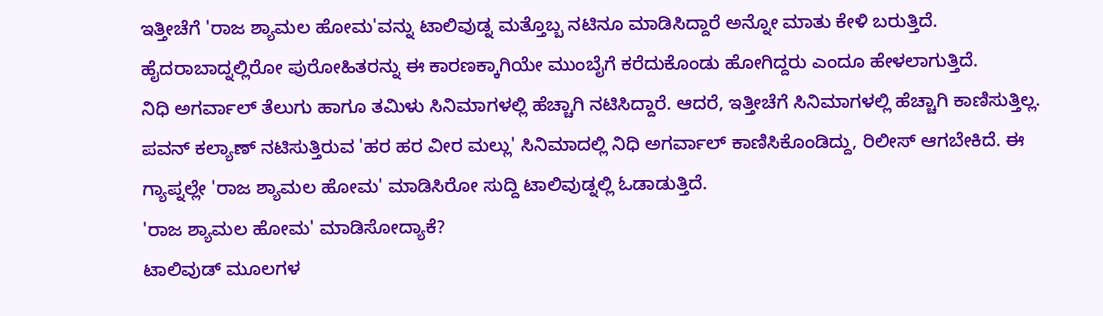ಇತ್ತೀಚೆಗೆ 'ರಾಜ ಶ್ಯಾಮಲ ಹೋಮ'ವನ್ನು ಟಾಲಿವುಡ್ನ ಮತ್ತೊಬ್ಬ ನಟಿನೂ ಮಾಡಿಸಿದ್ದಾರೆ ಅನ್ನೋ ಮಾತು ಕೇಳಿ ಬರುತ್ತಿದೆ. ಹೈದರಾಬಾದ್ನಲ್ಲಿರೋ ಪುರೋಹಿತರನ್ನು ಈ ಕಾರಣಕ್ಕಾಗಿಯೇ ಮುಂಬೈಗೆ ಕರೆದುಕೊಂಡು ಹೋಗಿದ್ದರು ಎಂದೂ ಹೇಳಲಾಗುತ್ತಿದೆ.
ನಿಧಿ ಅಗರ್ವಾಲ್ ತೆಲುಗು ಹಾಗೂ ತಮಿಳು ಸಿನಿಮಾಗಳಲ್ಲಿ ಹೆಚ್ಚಾಗಿ ನಟಿಸಿದ್ದಾರೆ. ಆದರೆ, ಇತ್ತೀಚೆಗೆ ಸಿನಿಮಾಗಳಲ್ಲಿ ಹೆಚ್ಚಾಗಿ ಕಾಣಿಸುತ್ತಿಲ್ಲ. ಪವನ್ ಕಲ್ಯಾಣ್ ನಟಿಸುತ್ತಿರುವ 'ಹರ ಹರ ವೀರ ಮಲ್ಲು' ಸಿನಿಮಾದಲ್ಲಿ ನಿಧಿ ಅಗರ್ವಾಲ್ ಕಾಣಿಸಿಕೊಂಡಿದ್ದು, ರಿಲೀಸ್ ಆಗಬೇಕಿದೆ. ಈ ಗ್ಯಾಪ್ನಲ್ಲೇ 'ರಾಜ ಶ್ಯಾಮಲ ಹೋಮ' ಮಾಡಿಸಿರೋ ಸುದ್ದಿ ಟಾಲಿವುಡ್ನಲ್ಲಿ ಓಡಾಡುತ್ತಿದೆ.
'ರಾಜ ಶ್ಯಾಮಲ ಹೋಮ' ಮಾಡಿಸೋದ್ಯಾಕೆ?
ಟಾಲಿವುಡ್ ಮೂಲಗಳ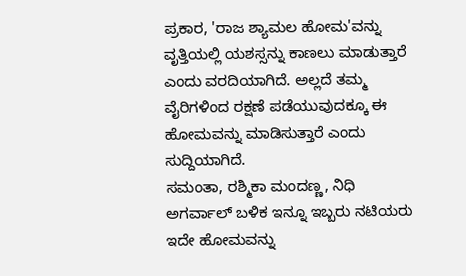ಪ್ರಕಾರ, 'ರಾಜ ಶ್ಯಾಮಲ ಹೋಮ'ವನ್ನು ವೃತ್ತಿಯಲ್ಲಿ ಯಶಸ್ಸನ್ನು ಕಾಣಲು ಮಾಡುತ್ತಾರೆ ಎಂದು ವರದಿಯಾಗಿದೆ. ಅಲ್ಲದೆ ತಮ್ಮ ವೈರಿಗಳಿಂದ ರಕ್ಷಣೆ ಪಡೆಯುವುದಕ್ಕೂ ಈ ಹೋಮವನ್ನು ಮಾಡಿಸುತ್ತಾರೆ ಎಂದು ಸುದ್ದಿಯಾಗಿದೆ.
ಸಮಂತಾ, ರಶ್ಮಿಕಾ ಮಂದಣ್ಣ, ನಿಧಿ ಅಗರ್ವಾಲ್ ಬಳಿಕ ಇನ್ನೂ ಇಬ್ಬರು ನಟಿಯರು ಇದೇ ಹೋಮವನ್ನು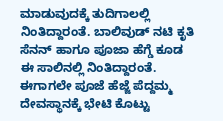ಮಾಡುವುದಕ್ಕೆ ತುದಿಗಾಲಲ್ಲಿ ನಿಂತಿದ್ದಾರಂತೆ. ಬಾಲಿವುಡ್ ನಟಿ ಕೃತಿ ಸೆನನ್ ಹಾಗೂ ಪೂಜಾ ಹೆಗ್ಡೆ ಕೂಡ ಈ ಸಾಲಿನಲ್ಲಿ ನಿಂತಿದ್ದಾರಂತೆ. ಈಗಾಗಲೇ ಪೂಜೆ ಹೆಜ್ಜೆ ಪೆದ್ದಮ್ಮ ದೇವಸ್ಥಾನಕ್ಕೆ ಭೇಟಿ ಕೊಟ್ಟು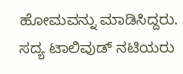ಹೋಮವನ್ನು ಮಾಡಿಸಿದ್ದರು. ಸದ್ಯ ಟಾಲಿವುಡ್ ನಟಿಯರು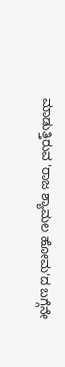ಮಾಡುತ್ತಿರುವ 'ರಾಜ ಶ್ಯಾಮಲ ಹೋಮ'ದ ಬಗ್ಗೆನೇ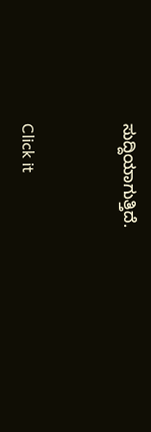ಸುದ್ದಿಯಾಗುತ್ತಿದೆ.


Click it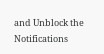and Unblock the Notifications